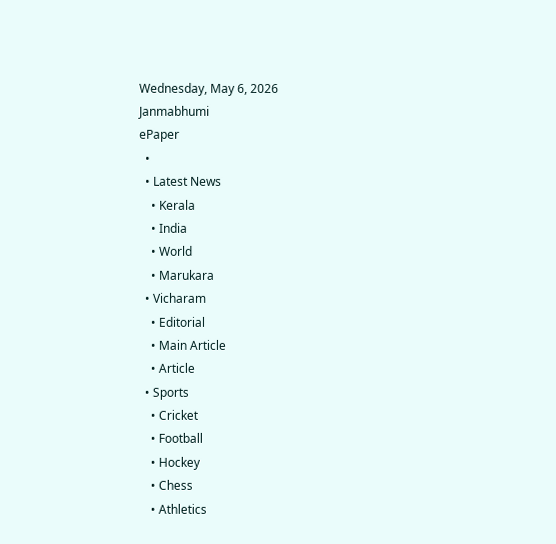Wednesday, May 6, 2026
Janmabhumi
ePaper
  •
  • Latest News
    • Kerala
    • India
    • World
    • Marukara
  • Vicharam
    • Editorial
    • Main Article
    • Article
  • Sports
    • Cricket
    • Football
    • Hockey
    • Chess
    • Athletics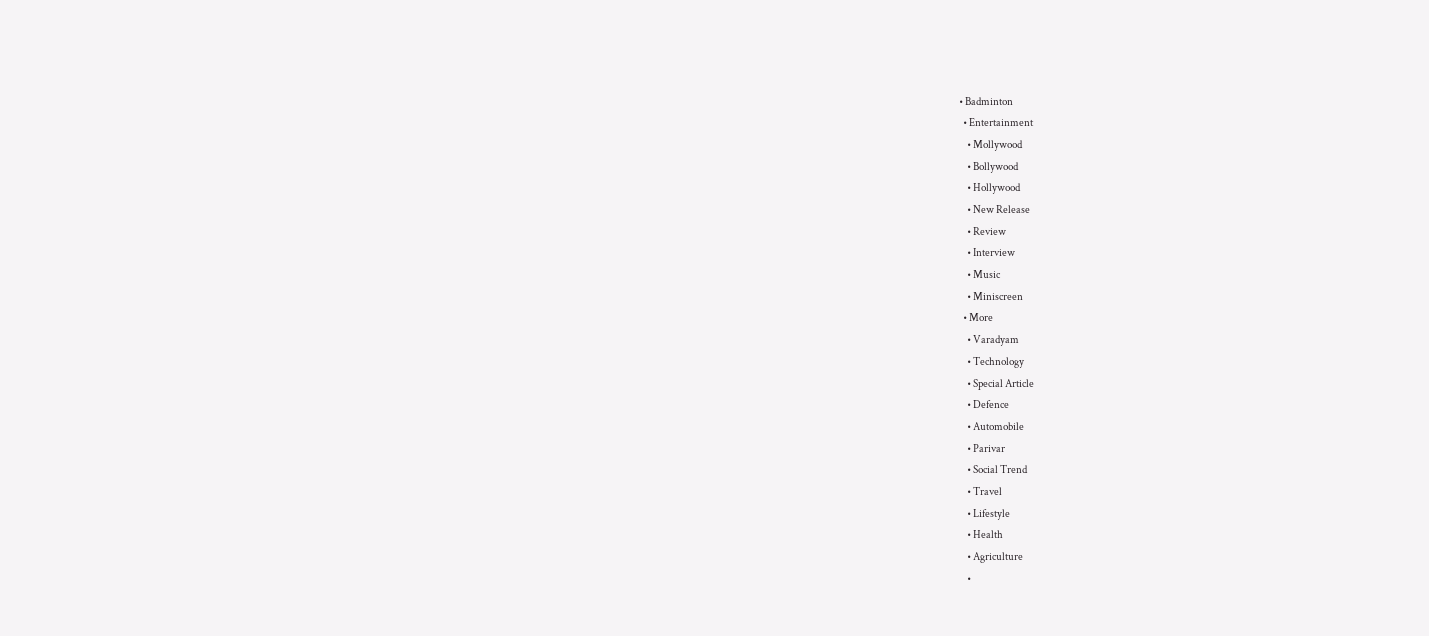• Badminton
  • Entertainment
    • Mollywood
    • Bollywood
    • Hollywood
    • New Release
    • Review
    • Interview
    • Music
    • Miniscreen
  • More
    • Varadyam
    • Technology
    • Special Article
    • Defence
    • Automobile
    • Parivar
    • Social Trend
    • Travel
    • Lifestyle
    • Health
    • Agriculture
    •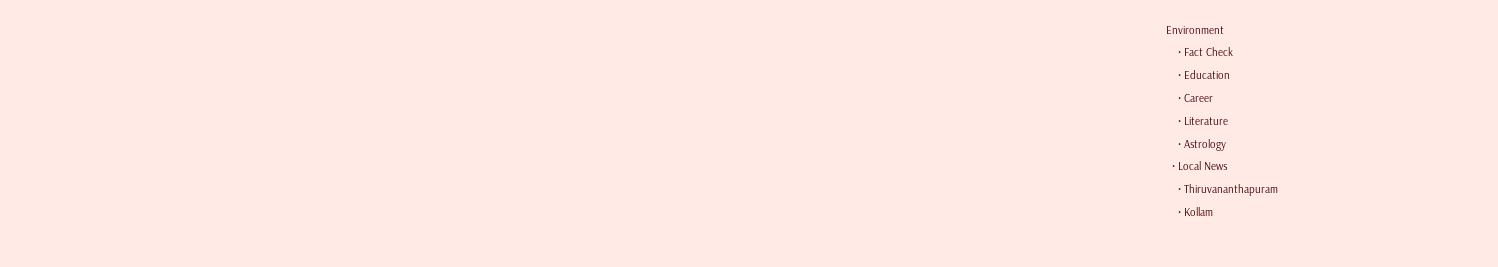Environment
    • Fact Check
    • Education
    • Career
    • Literature
    • Astrology
  • Local News
    • Thiruvananthapuram
    • Kollam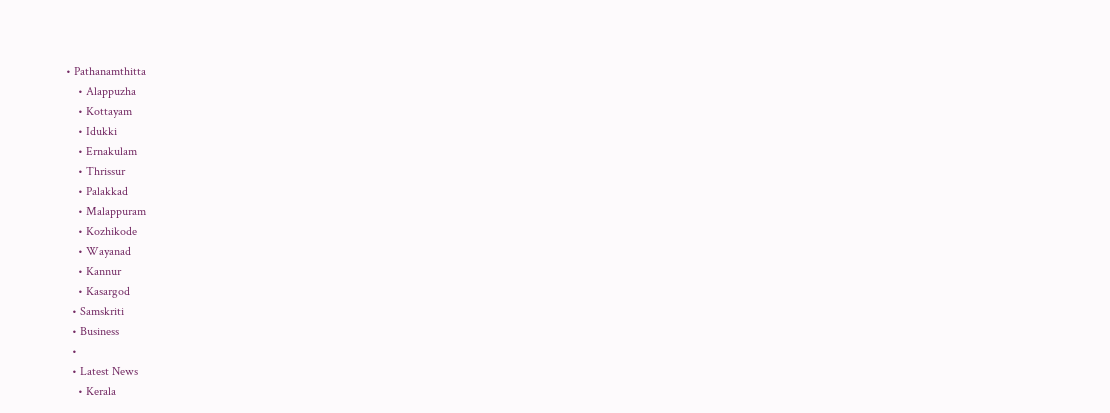• Pathanamthitta
    • Alappuzha
    • Kottayam
    • Idukki
    • Ernakulam
    • Thrissur
    • Palakkad
    • Malappuram
    • Kozhikode
    • Wayanad
    • Kannur
    • Kasargod
  • Samskriti
  • Business
  •
  • Latest News
    • Kerala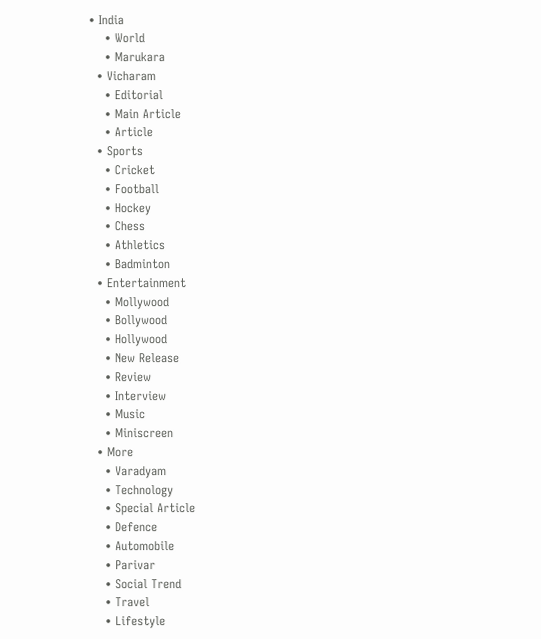• India
    • World
    • Marukara
  • Vicharam
    • Editorial
    • Main Article
    • Article
  • Sports
    • Cricket
    • Football
    • Hockey
    • Chess
    • Athletics
    • Badminton
  • Entertainment
    • Mollywood
    • Bollywood
    • Hollywood
    • New Release
    • Review
    • Interview
    • Music
    • Miniscreen
  • More
    • Varadyam
    • Technology
    • Special Article
    • Defence
    • Automobile
    • Parivar
    • Social Trend
    • Travel
    • Lifestyle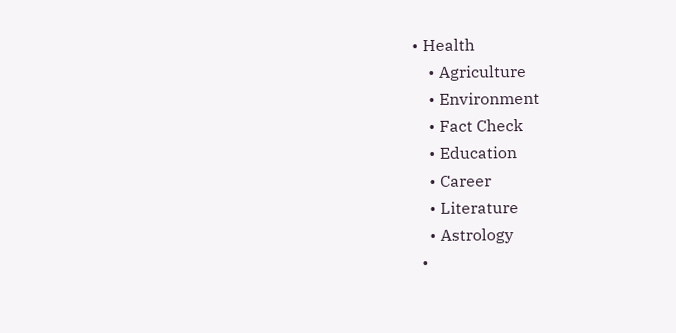• Health
    • Agriculture
    • Environment
    • Fact Check
    • Education
    • Career
    • Literature
    • Astrology
  •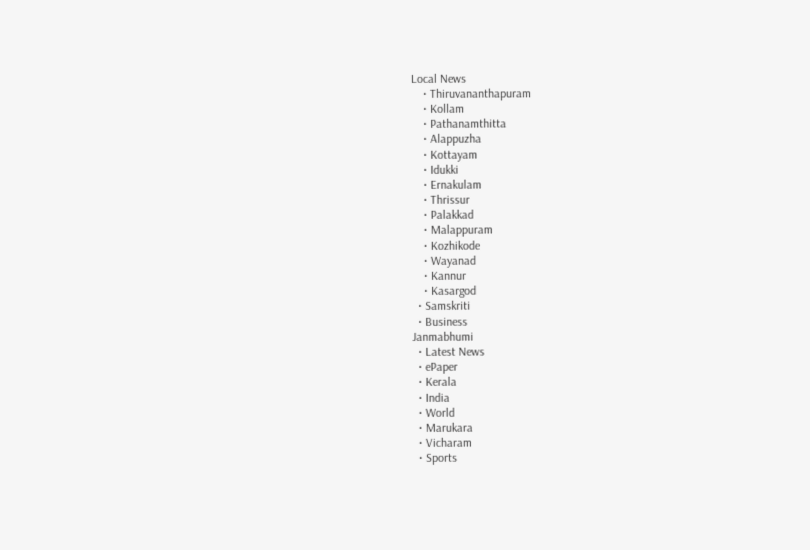Local News
    • Thiruvananthapuram
    • Kollam
    • Pathanamthitta
    • Alappuzha
    • Kottayam
    • Idukki
    • Ernakulam
    • Thrissur
    • Palakkad
    • Malappuram
    • Kozhikode
    • Wayanad
    • Kannur
    • Kasargod
  • Samskriti
  • Business
Janmabhumi
  • Latest News
  • ePaper
  • Kerala
  • India
  • World
  • Marukara
  • Vicharam
  • Sports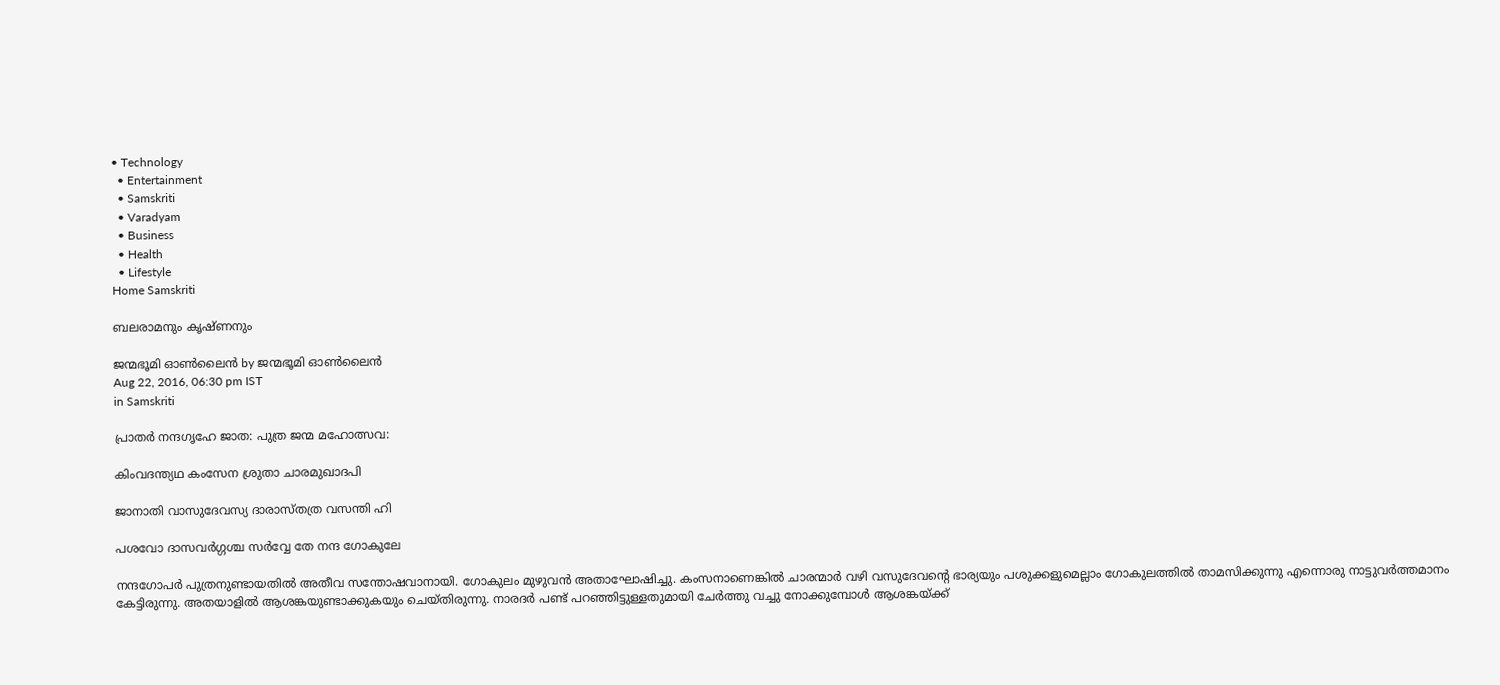• Technology
  • Entertainment
  • Samskriti
  • Varadyam
  • Business
  • Health
  • Lifestyle
Home Samskriti

ബലരാമനും കൃഷ്ണനും

ജന്മഭൂമി ഓണ്‍ലൈന്‍ by ജന്മഭൂമി ഓണ്‍ലൈന്‍
Aug 22, 2016, 06:30 pm IST
in Samskriti

പ്രാതർ നന്ദഗൃഹേ ജാത: പുത്ര ജന്മ മഹോത്സവ:

കിംവദന്ത്യഥ കംസേന ശ്രുതാ ചാരമുഖാദപി

ജാനാതി വാസുദേവസ്യ ദാരാസ്തത്ര വസന്തി ഹി

പശവോ ദാസവർഗ്ഗശ്ച സർവ്വേ തേ നന്ദ ഗോകുലേ

നന്ദഗോപർ പുത്രനുണ്ടായതിൽ അതീവ സന്തോഷവാനായി. ഗോകുലം മുഴുവൻ അതാഘോഷിച്ചു. കംസനാണെങ്കിൽ ചാരന്മാർ വഴി വസുദേവന്റെ ഭാര്യയും പശുക്കളുമെല്ലാം ഗോകുലത്തിൽ താമസിക്കുന്നു എന്നൊരു നാട്ടുവർത്തമാനം കേട്ടിരുന്നു. അതയാളിൽ ആശങ്കയുണ്ടാക്കുകയും ചെയ്തിരുന്നു. നാരദർ പണ്ട് പറഞ്ഞിട്ടുള്ളതുമായി ചേർത്തു വച്ചു നോക്കുമ്പോൾ ആശങ്കയ്‌ക്ക്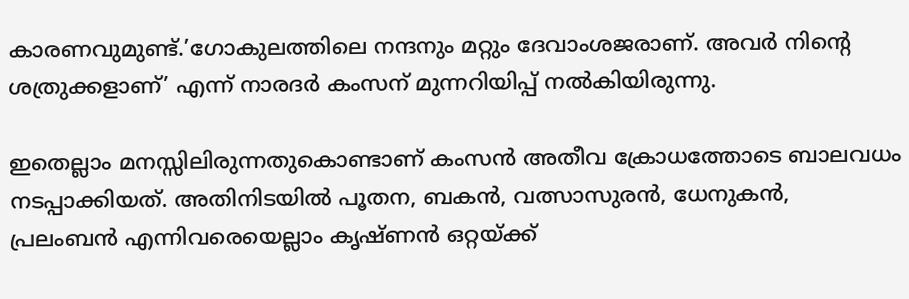കാരണവുമുണ്ട്.’ഗോകുലത്തിലെ നന്ദനും മറ്റും ദേവാംശജരാണ്. അവർ നിന്റെ ശത്രുക്കളാണ്’ എന്ന് നാരദർ കംസന് മുന്നറിയിപ്പ് നൽകിയിരുന്നു.

ഇതെല്ലാം മനസ്സിലിരുന്നതുകൊണ്ടാണ് കംസൻ അതീവ ക്രോധത്തോടെ ബാലവധം നടപ്പാക്കിയത്. അതിനിടയിൽ പൂതന, ബകൻ, വത്സാസുരൻ, ധേനുകൻ, പ്രലംബൻ എന്നിവരെയെല്ലാം കൃഷ്ണൻ ഒറ്റയ്‌ക്ക്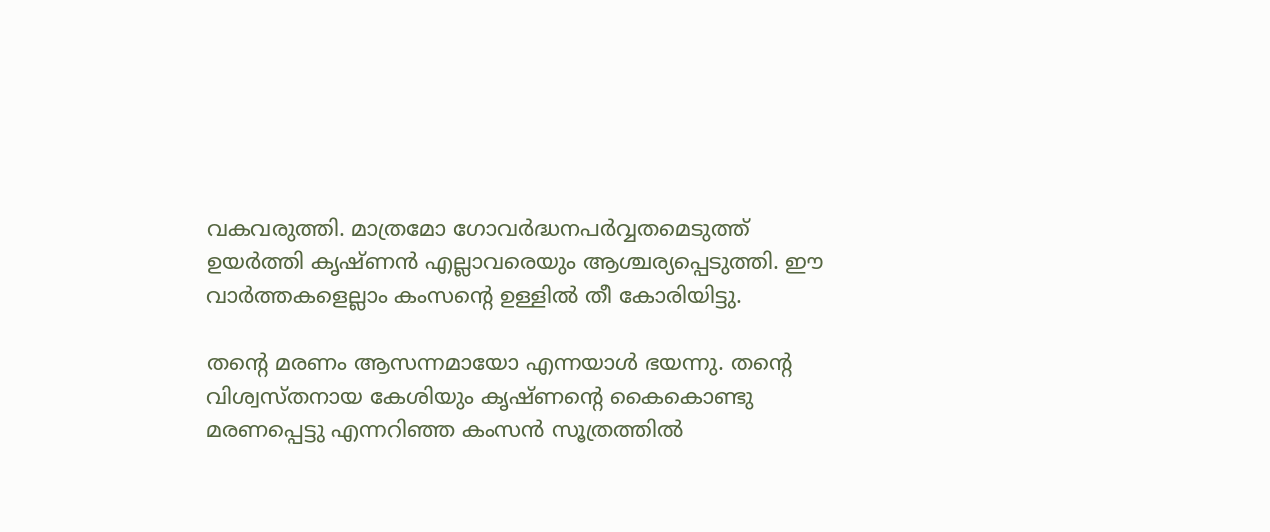വകവരുത്തി. മാത്രമോ ഗോവർദ്ധനപർവ്വതമെടുത്ത് ഉയർത്തി കൃഷ്ണൻ എല്ലാവരെയും ആശ്ചര്യപ്പെടുത്തി. ഈ വാർത്തകളെല്ലാം കംസന്റെ ഉള്ളിൽ തീ കോരിയിട്ടു.

തന്റെ മരണം ആസന്നമായോ എന്നയാൾ ഭയന്നു. തന്റെ വിശ്വസ്തനായ കേശിയും കൃഷ്ണന്റെ കൈകൊണ്ടു മരണപ്പെട്ടു എന്നറിഞ്ഞ കംസൻ സൂത്രത്തിൽ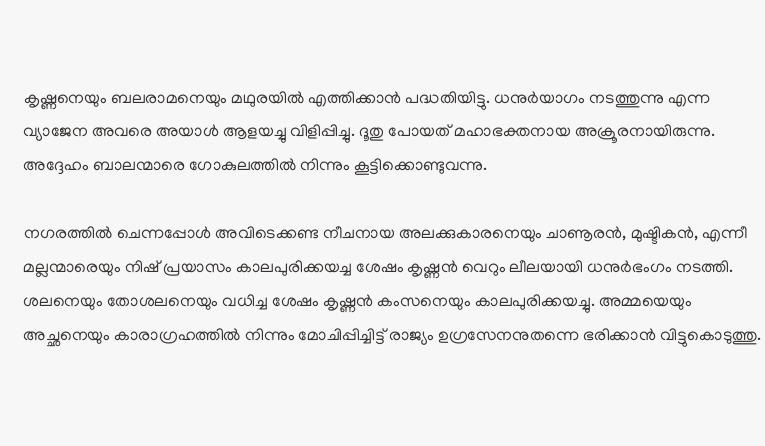കൃഷ്ണനെയും ബലരാമനെയും മഥുരയിൽ എത്തിക്കാൻ പദ്ധതിയിട്ടു. ധനുർയാഗം നടത്തുന്നു എന്ന വ്യാജേന അവരെ അയാൾ ആളയച്ചു വിളിപ്പിച്ചു. ദൂതു പോയത് മഹാഭക്തനായ അക്രൂരനായിരുന്നു. അദ്ദേഹം ബാലന്മാരെ ഗോകുലത്തിൽ നിന്നും കൂട്ടിക്കൊണ്ടുവന്നു.

നഗരത്തിൽ ചെന്നപ്പോൾ അവിടെക്കണ്ട നീചനായ അലക്കുകാരനെയും ചാണൂരൻ, മുഷ്ടികൻ, എന്നീ മല്ലന്മാരെയും നിഷ് പ്രയാസം കാലപുരിക്കയച്ച ശേഷം കൃഷ്ണൻ വെറും ലീലയായി ധനുർഭംഗം നടത്തി. ശലനെയും തോശലനെയും വധിച്ച ശേഷം കൃഷ്ണൻ കംസനെയും കാലപുരിക്കയച്ചു. അമ്മയെയും അച്ഛനെയും കാരാഗ്രഹത്തിൽ നിന്നും മോചിപ്പിച്ചിട്ട് രാജ്യം ഉഗ്രസേനനുതന്നെ ഭരിക്കാൻ വിട്ടുകൊടുത്തു.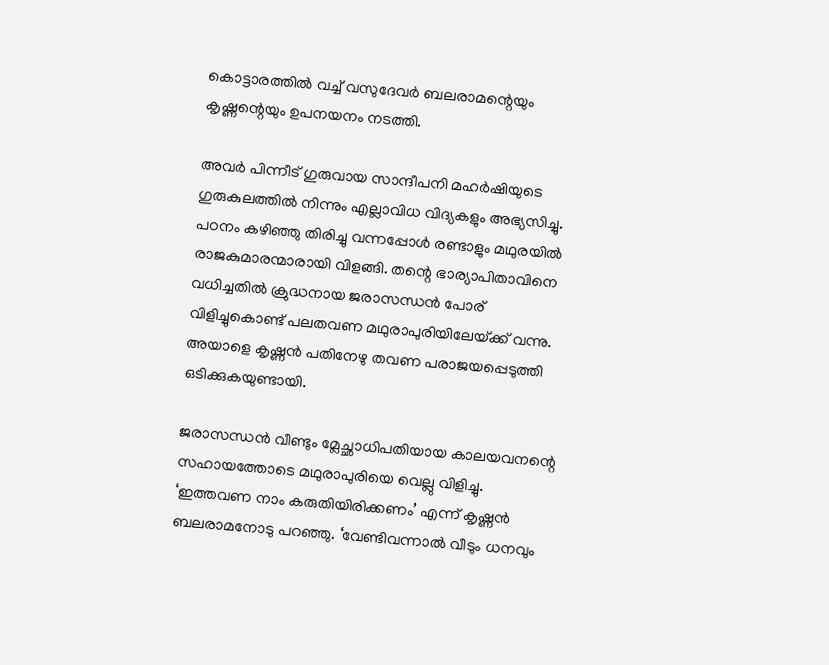കൊട്ടാരത്തിൽ വച്ച് വസുദേവർ ബലരാമന്റെയും കൃഷ്ണന്റെയും ഉപനയനം നടത്തി.

അവർ പിന്നീട് ഗുരുവായ സാന്ദീപനി മഹർഷിയുടെ ഗുരുകുലത്തിൽ നിന്നും എല്ലാവിധ വിദ്യകളും അഭ്യസിച്ചു. പഠനം കഴിഞ്ഞു തിരിച്ചു വന്നപ്പോൾ രണ്ടാളും മഥുരയിൽ രാജകുമാരന്മാരായി വിളങ്ങി. തന്റെ ഭാര്യാപിതാവിനെ വധിച്ചതിൽ ക്രുദ്ധനായ ജരാസന്ധൻ പോര് വിളിച്ചുകൊണ്ട് പലതവണ മഥുരാപുരിയിലേയ്‌ക്ക് വന്നു. അയാളെ കൃഷ്ണൻ പതിനേഴു തവണ പരാജയപ്പെടുത്തി ഒടിക്കുകയുണ്ടായി.

ജരാസന്ധൻ വീണ്ടും മ്ലേച്ഛാധിപതിയായ കാലയവനന്റെ സഹായത്തോടെ മഥുരാപുരിയെ വെല്ലു വിളിച്ചു. ‘ഇത്തവണ നാം കരുതിയിരിക്കണം’ എന്ന് കൃഷ്ണൻ ബലരാമനോടു പറഞ്ഞു. ‘വേണ്ടിവന്നാൽ വീടും ധനവും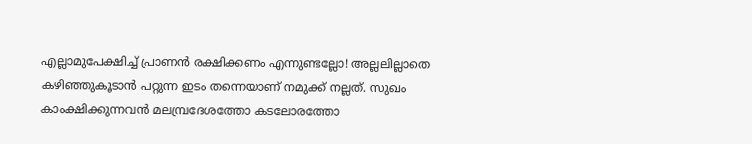എല്ലാമുപേക്ഷിച്ച് പ്രാണൻ രക്ഷിക്കണം എന്നുണ്ടല്ലോ! അല്ലലില്ലാതെ കഴിഞ്ഞുകൂടാൻ പറ്റുന്ന ഇടം തന്നെയാണ് നമുക്ക് നല്ലത്. സുഖം കാംക്ഷിക്കുന്നവൻ മലമ്പ്രദേശത്തോ കടലോരത്തോ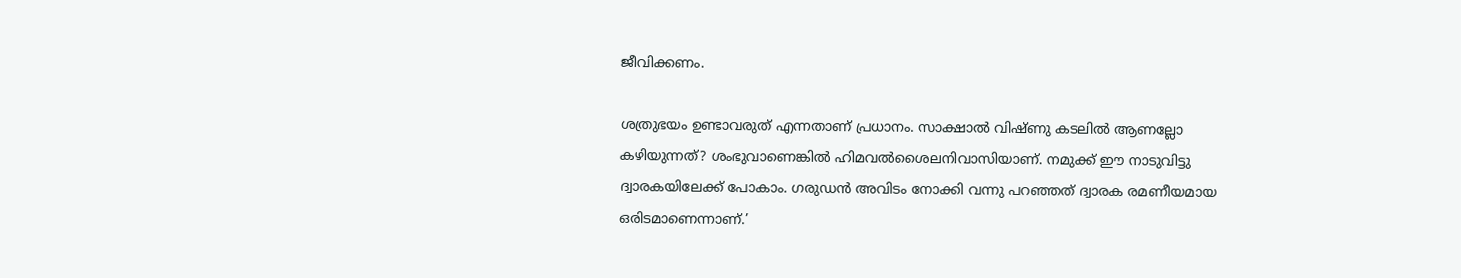ജീവിക്കണം.

ശത്രുഭയം ഉണ്ടാവരുത് എന്നതാണ് പ്രധാനം. സാക്ഷാൽ വിഷ്ണു കടലിൽ ആണല്ലോ കഴിയുന്നത്? ശംഭുവാണെങ്കിൽ ഹിമവൽശൈലനിവാസിയാണ്. നമുക്ക് ഈ നാടുവിട്ടു ദ്വാരകയിലേക്ക് പോകാം. ഗരുഡൻ അവിടം നോക്കി വന്നു പറഞ്ഞത് ദ്വാരക രമണീയമായ ഒരിടമാണെന്നാണ്.’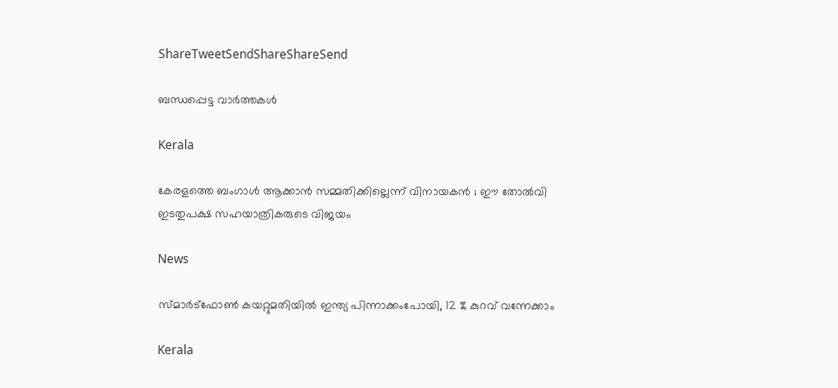ShareTweetSendShareShareSend

ബന്ധപ്പെട്ട വാര്‍ത്തകള്‍

Kerala

കേരളത്തെ ബംഗാൾ ആക്കാൻ സമ്മതിക്കില്ലെന്ന് വിനായകൻ ; ഈ തോൽവി ഇടതുപക്ഷ സഹയാത്രികരുടെ വിജയം

News

സ്മാർട്‌ഫോൺ കയറ്റുമതിയിൽ ഇന്ത്യ പിന്നാക്കംപോയി, 12 % കുറവ് വന്നേക്കാം

Kerala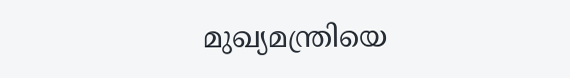മുഖ്യമന്ത്രിയെ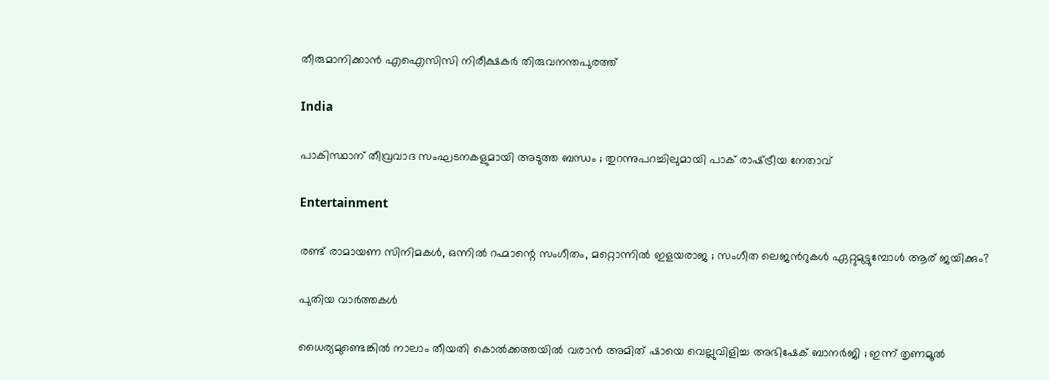തീരുമാനിക്കാന്‍ എഐസിസി നിരീക്ഷകര്‍ തിരുവനന്തപുരത്ത്

India

പാകിസ്ഥാന് തീവ്രവാദ സംഘടനകളുമായി അടുത്ത ബന്ധം ; തുറന്നുപറച്ചിലുമായി പാക് രാഷ്‌ട്രീയ നേതാവ്

Entertainment

രണ്ട് രാമായണ സിനിമകള്‍, ഒന്നില്‍ റഹ്മാന്റെ സംഗീതം, മറ്റൊന്നില്‍ ഇളയരാജ ; സംഗീത ലെജന്‍റുകള്‍ ഏറ്റുമുട്ടുമ്പോള്‍ ആര് ജയിക്കും?

പുതിയ വാര്‍ത്തകള്‍

ധൈര്യമുണ്ടെങ്കിൽ നാലാം തീയതി കൊൽക്കത്തയിൽ വരാൻ അമിത് ഷായെ വെല്ലുവിളിച്ച അഭിഷേക് ബാനർജി ; ഇന്ന് തൃണമൂൽ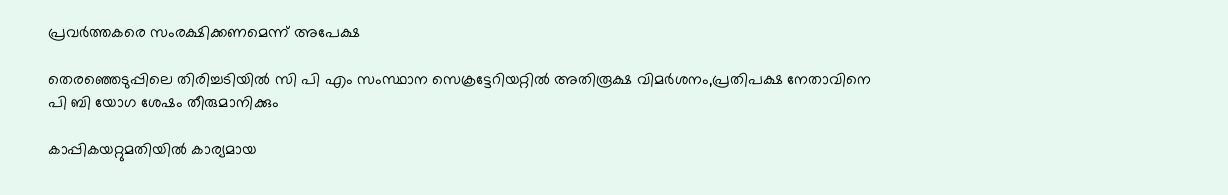പ്രവർത്തകരെ സംരക്ഷിക്കണമെന്ന് അപേക്ഷ

തെരഞ്ഞെടുപ്പിലെ തിരിച്ചടിയില്‍ സി പി എം സംസ്ഥാന സെക്രട്ടേറിയറ്റില്‍ അതിരൂക്ഷ വിമര്‍ശനം,പ്രതിപക്ഷ നേതാവിനെ പി ബി യോഗ ശേഷം തീരുമാനിക്കും

കാപ്പികയറ്റുമതിയിൽ കാര്യമായ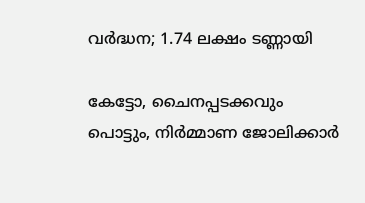വർദ്ധന; 1.74 ലക്ഷം ടണ്ണായി

കേട്ടോ, ചൈനപ്പടക്കവും പൊട്ടും, നിർമ്മാണ ജോലിക്കാർ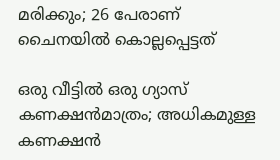മരിക്കും; 26 പേരാണ് ചൈനയിൽ കൊല്ലപ്പെട്ടത്

ഒരു വീട്ടിൽ ഒരു ഗ്യാസ് കണക്ഷൻമാത്രം; അധികമുള്ള കണക്ഷൻ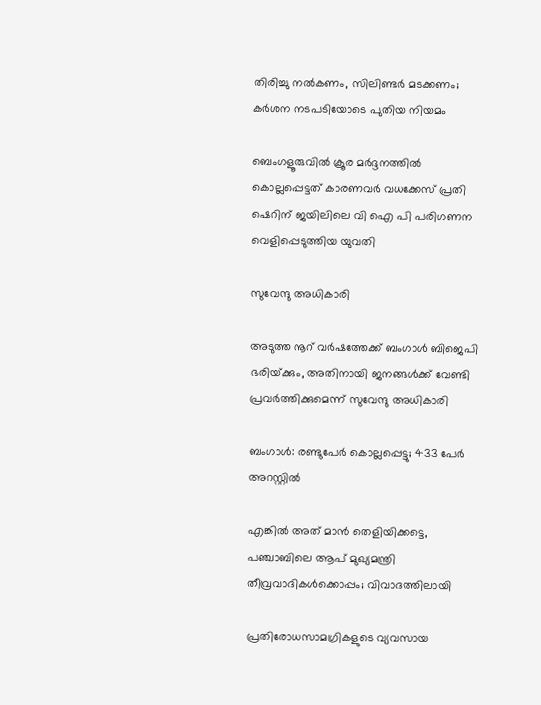തിരിച്ചു നൽകണം, സിലിണ്ടർ മടക്കണം; കർശന നടപടിയോടെ പുതിയ നിയമം

ബെംഗളൂരുവില്‍ ക്രൂര മര്‍ദ്ദനത്തില്‍ കൊല്ലപ്പെട്ടത് കാരണവര്‍ വധക്കേസ് പ്രതി ഷെറിന് ജയിലിലെ വി ഐ പി പരിഗണന വെളിപ്പെടുത്തിയ യുവതി

സുവേന്ദു അധികാരി

അടുത്ത നൂറ് വര്‍ഷത്തേക്ക് ബംഗാള്‍ ബിജെപി ഭരിയ്‌ക്കും, അതിനായി ജനങ്ങള്‍ക്ക് വേണ്ടി പ്രവര്‍ത്തിക്കുമെന്ന് സുവേന്ദു അധികാരി

ബംഗാൾ: രണ്ടുപേർ കൊല്ലപ്പെട്ടു; 433 പേർ അറസ്റ്റിൽ

എങ്കിൽ അത് മാൻ തെളിയിക്കട്ടെ, പഞ്ചാബിലെ ആപ് മുഖ്യമന്ത്രി തീവ്രവാദികൾക്കൊപ്പം; വിവാദത്തിലായി

പ്രതിരോധസാമഗ്രികളുടെ വ്യവസായ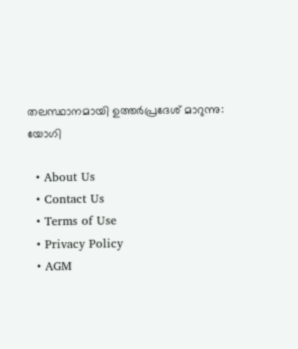തലസ്ഥാനമായി ഉത്തർപ്രദേശ് മാറുന്നു: യോഗി

  • About Us
  • Contact Us
  • Terms of Use
  • Privacy Policy
  • AGM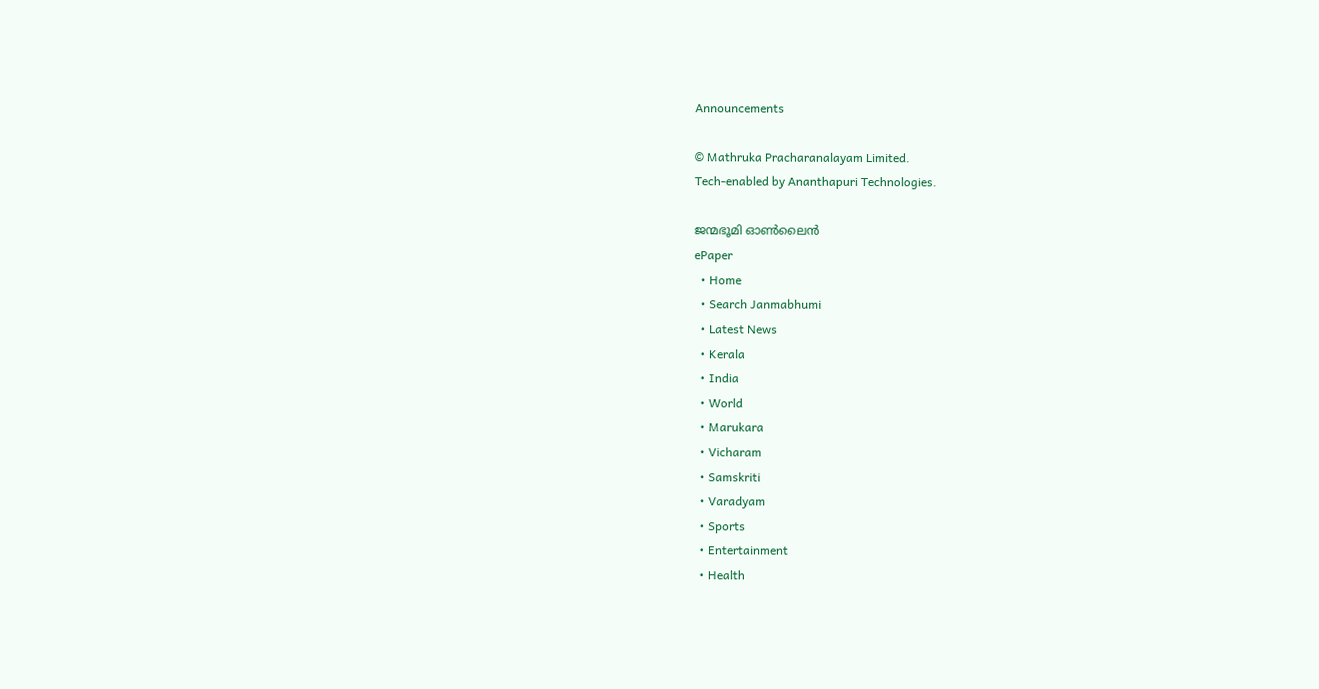Announcements

© Mathruka Pracharanalayam Limited.
Tech-enabled by Ananthapuri Technologies.

ജന്മഭൂമി ഓണ്‍ലൈന്‍
ePaper
  • Home
  • Search Janmabhumi
  • Latest News
  • Kerala
  • India
  • World
  • Marukara
  • Vicharam
  • Samskriti
  • Varadyam
  • Sports
  • Entertainment
  • Health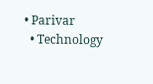• Parivar
  • Technology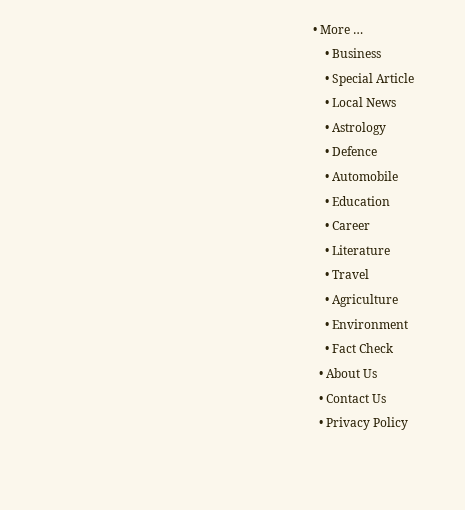• More …
    • Business
    • Special Article
    • Local News
    • Astrology
    • Defence
    • Automobile
    • Education
    • Career
    • Literature
    • Travel
    • Agriculture
    • Environment
    • Fact Check
  • About Us
  • Contact Us
  • Privacy Policy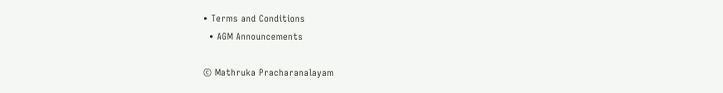• Terms and Conditions
  • AGM Announcements

© Mathruka Pracharanalayam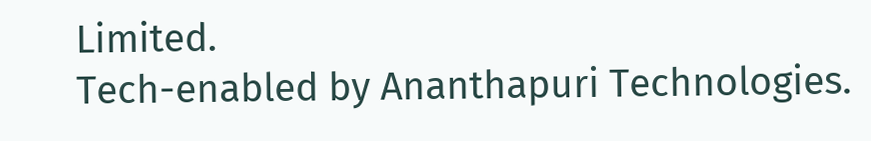Limited.
Tech-enabled by Ananthapuri Technologies.